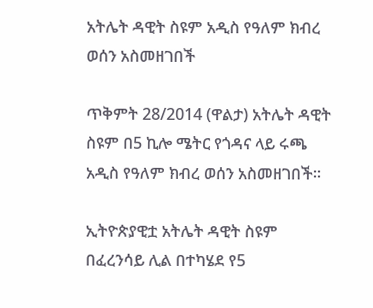አትሌት ዳዊት ስዩም አዲስ የዓለም ክብረ ወሰን አስመዘገበች

ጥቅምት 28/2014 (ዋልታ) አትሌት ዳዊት ስዩም በ5 ኪሎ ሜትር የጎዳና ላይ ሩጫ አዲስ የዓለም ክብረ ወሰን አስመዘገበች፡፡

ኢትዮጵያዊቷ አትሌት ዳዊት ስዩም በፈረንሳይ ሊል በተካሄደ የ5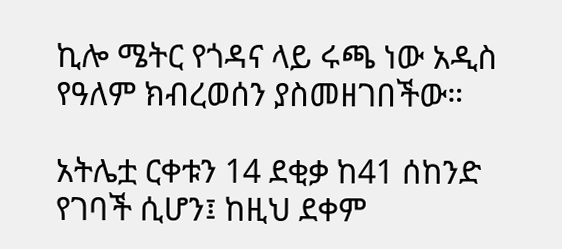ኪሎ ሜትር የጎዳና ላይ ሩጫ ነው አዲስ የዓለም ክብረወሰን ያስመዘገበችው።

አትሌቷ ርቀቱን 14 ደቂቃ ከ41 ሰከንድ የገባች ሲሆን፤ ከዚህ ደቀም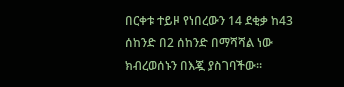በርቀቱ ተይዞ የነበረውን 14 ደቂቃ ከ43 ሰከንድ በ2 ሰከንድ በማሻሻል ነው ክብረወሰኑን በእጇ ያስገባችው።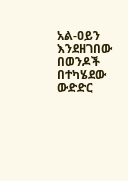አል-ዐይን እንደዘገበው በወንዶች በተካሄደው ውድድር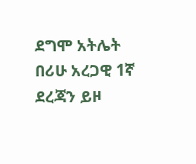ደግሞ አትሌት በሪሁ አረጋዊ 1ኛ ደረጃን ይዞ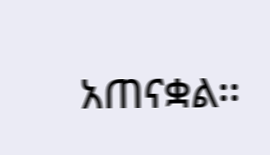አጠናቋል፡፡